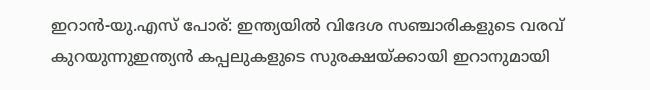ഇറാൻ-യു.എസ് പോര്: ഇന്ത്യയില്‍ വിദേശ സഞ്ചാരികളുടെ വരവ് കുറയുന്നുഇന്ത്യൻ കപ്പലുകളുടെ സുരക്ഷയ്ക്കായി ഇറാനുമായി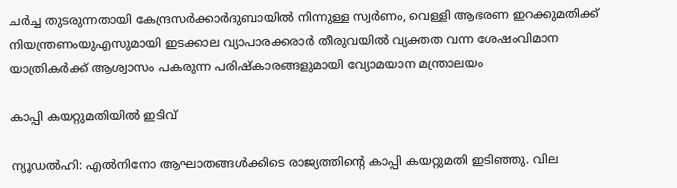ചർച്ച തുടരുന്നതായി കേന്ദ്രസർക്കാർദുബായില്‍ നിന്നുള്ള സ്വര്‍ണം, വെള്ളി ആഭരണ ഇറക്കുമതിക്ക് നിയന്ത്രണംയുഎസുമായി ഇടക്കാല വ്യാപാരക്കരാർ തീരുവയില്‍ വ്യക്തത വന്ന ശേഷംവിമാന യാത്രികര്‍ക്ക് ആശ്വാസം പകരുന്ന പരിഷ്‌കാരങ്ങളുമായി വ്യോമയാന മന്ത്രാലയം

കാപ്പി കയറ്റുമതിയില്‍ ഇടിവ്

ന്യൂഡല്‍ഹി: എല്‍നിനോ ആഘാതങ്ങള്‍ക്കിടെ രാജ്യത്തിന്റെ കാപ്പി കയറ്റുമതി ഇടിഞ്ഞു. വില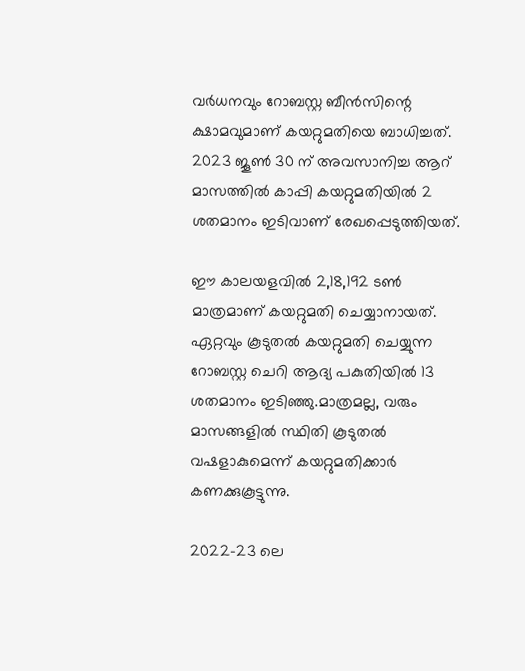വര്‍ധനവും റോബസ്റ്റ ബീന്‍സിന്റെ ക്ഷാമവുമാണ് കയറ്റുമതിയെ ബാധിച്ചത്. 2023 ജൂണ്‍ 30 ന് അവസാനിച്ച ആറ് മാസത്തില്‍ കാപ്പി കയറ്റുമതിയില്‍ 2 ശതമാനം ഇടിവാണ് രേഖപ്പെടുത്തിയത്.

ഈ കാലയളവില്‍ 2,18,192 ടണ്‍ മാത്രമാണ് കയറ്റുമതി ചെയ്യാനായത്. ഏറ്റവും കൂടുതല്‍ കയറ്റുമതി ചെയ്യുന്ന റോബസ്റ്റ ചെറി ആദ്യ പകുതിയില്‍ 13 ശതമാനം ഇടിഞ്ഞു.മാത്രമല്ല, വരും മാസങ്ങളില്‍ സ്ഥിതി കൂടുതല്‍ വഷളാകുമെന്ന് കയറ്റുമതിക്കാര്‍ കണക്കുകൂട്ടുന്നു.

2022-23 ലെ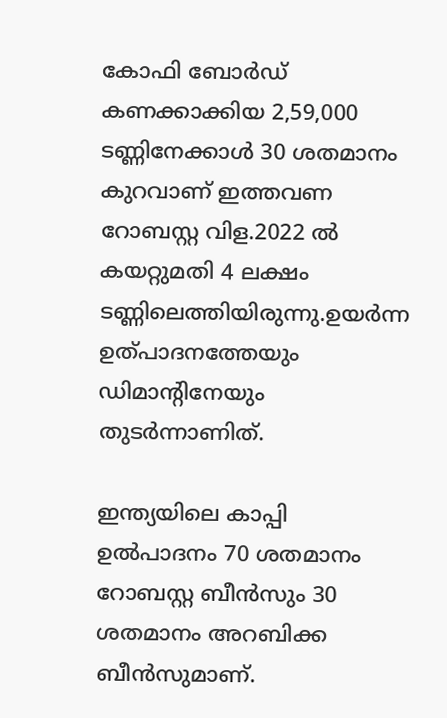കോഫി ബോര്‍ഡ് കണക്കാക്കിയ 2,59,000 ടണ്ണിനേക്കാള്‍ 30 ശതമാനം കുറവാണ് ഇത്തവണ റോബസ്റ്റ വിള.2022 ല്‍ കയറ്റുമതി 4 ലക്ഷം ടണ്ണിലെത്തിയിരുന്നു.ഉയര്‍ന്ന ഉത്പാദനത്തേയും ഡിമാന്റിനേയും തുടര്‍ന്നാണിത്.

ഇന്ത്യയിലെ കാപ്പി ഉല്‍പാദനം 70 ശതമാനം റോബസ്റ്റ ബീന്‍സും 30 ശതമാനം അറബിക്ക ബീന്‍സുമാണ്.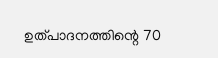ഉത്പാദനത്തിന്റെ 70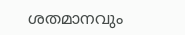ശതമാനവും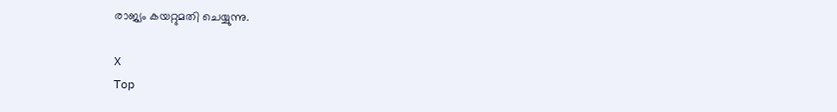രാജ്യം കയറ്റുമതി ചെയ്യുന്നു.

X
Top